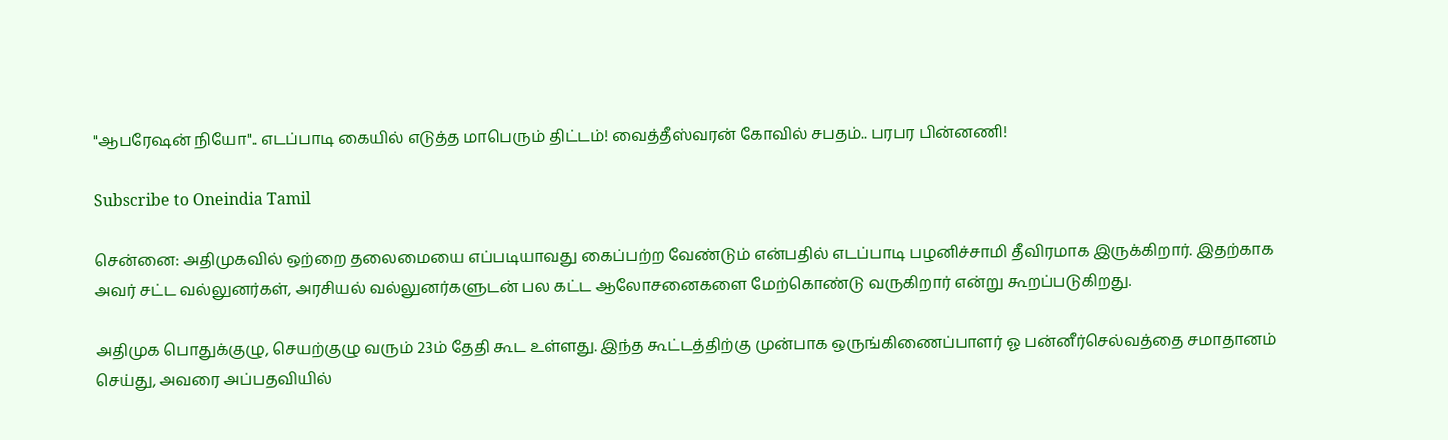"ஆபரேஷன் நியோ".. எடப்பாடி கையில் எடுத்த மாபெரும் திட்டம்! வைத்தீஸ்வரன் கோவில் சபதம்.. பரபர பின்னணி!

Subscribe to Oneindia Tamil

சென்னை: அதிமுகவில் ஒற்றை தலைமையை எப்படியாவது கைப்பற்ற வேண்டும் என்பதில் எடப்பாடி பழனிச்சாமி தீவிரமாக இருக்கிறார். இதற்காக அவர் சட்ட வல்லுனர்கள், அரசியல் வல்லுனர்களுடன் பல கட்ட ஆலோசனைகளை மேற்கொண்டு வருகிறார் என்று கூறப்படுகிறது.

அதிமுக பொதுக்குழு, செயற்குழு வரும் 23ம் தேதி கூட உள்ளது. இந்த கூட்டத்திற்கு முன்பாக ஒருங்கிணைப்பாளர் ஓ பன்னீர்செல்வத்தை சமாதானம் செய்து, அவரை அப்பதவியில்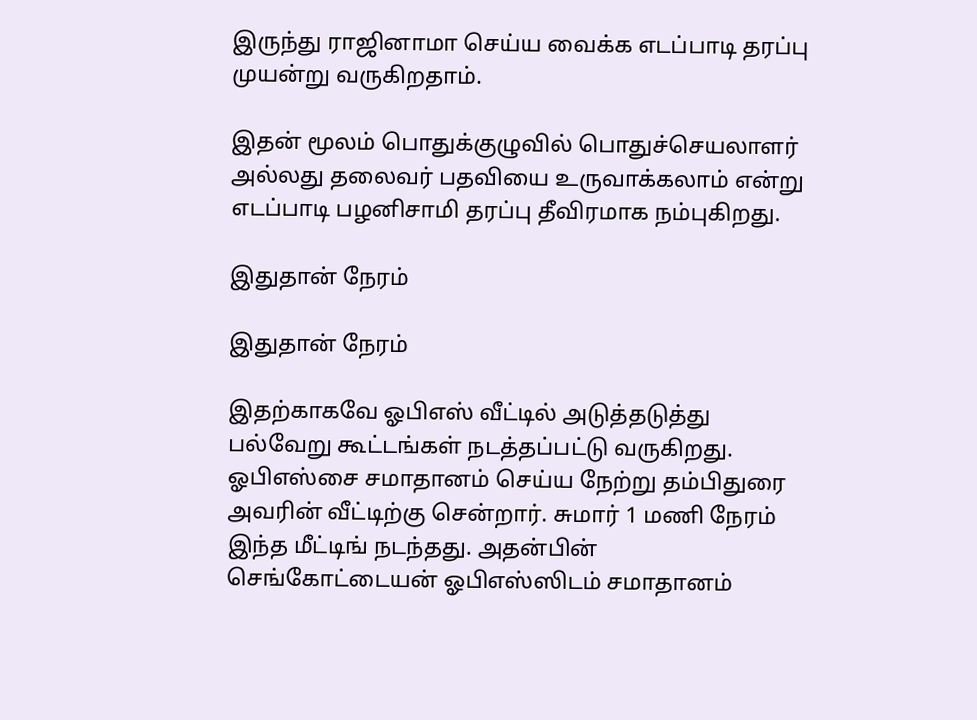இருந்து ராஜினாமா செய்ய வைக்க எடப்பாடி தரப்பு முயன்று வருகிறதாம்.

இதன் மூலம் பொதுக்குழுவில் பொதுச்செயலாளர் அல்லது தலைவர் பதவியை உருவாக்கலாம் என்று எடப்பாடி பழனிசாமி தரப்பு தீவிரமாக நம்புகிறது.

இதுதான் நேரம்

இதுதான் நேரம்

இதற்காகவே ஓபிஎஸ் வீட்டில் அடுத்தடுத்து பல்வேறு கூட்டங்கள் நடத்தப்பட்டு வருகிறது. ஓபிஎஸ்சை சமாதானம் செய்ய நேற்று தம்பிதுரை அவரின் வீட்டிற்கு சென்றார். சுமார் 1 மணி நேரம் இந்த மீட்டிங் நடந்தது. அதன்பின் செங்கோட்டையன் ஓபிஎஸ்ஸிடம் சமாதானம்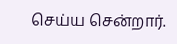செய்ய சென்றார்.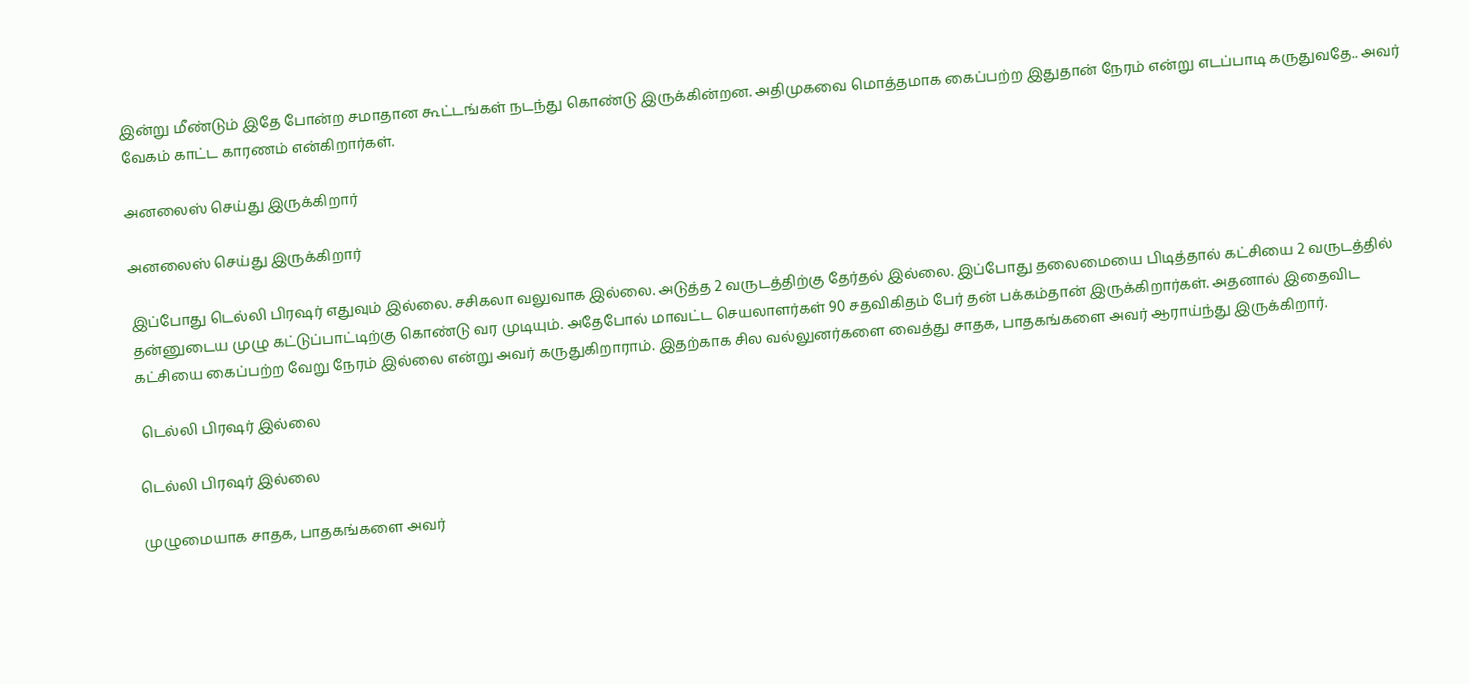இன்று மீண்டும் இதே போன்ற சமாதான கூட்டங்கள் நடந்து கொண்டு இருக்கின்றன. அதிமுகவை மொத்தமாக கைப்பற்ற இதுதான் நேரம் என்று எடப்பாடி கருதுவதே.. அவர் வேகம் காட்ட காரணம் என்கிறார்கள்.

அனலைஸ் செய்து இருக்கிறார்

அனலைஸ் செய்து இருக்கிறார்

இப்போது டெல்லி பிரஷர் எதுவும் இல்லை. சசிகலா வலுவாக இல்லை. அடுத்த 2 வருடத்திற்கு தேர்தல் இல்லை. இப்போது தலைமையை பிடித்தால் கட்சியை 2 வருடத்தில் தன்னுடைய முழு கட்டுப்பாட்டிற்கு கொண்டு வர முடியும். அதேபோல் மாவட்ட செயலாளர்கள் 90 சதவிகிதம் பேர் தன் பக்கம்தான் இருக்கிறார்கள். அதனால் இதைவிட கட்சியை கைப்பற்ற வேறு நேரம் இல்லை என்று அவர் கருதுகிறாராம். இதற்காக சில வல்லுனர்களை வைத்து சாதக, பாதகங்களை அவர் ஆராய்ந்து இருக்கிறார்.

 டெல்லி பிரஷர் இல்லை

டெல்லி பிரஷர் இல்லை

முழுமையாக சாதக, பாதகங்களை அவர்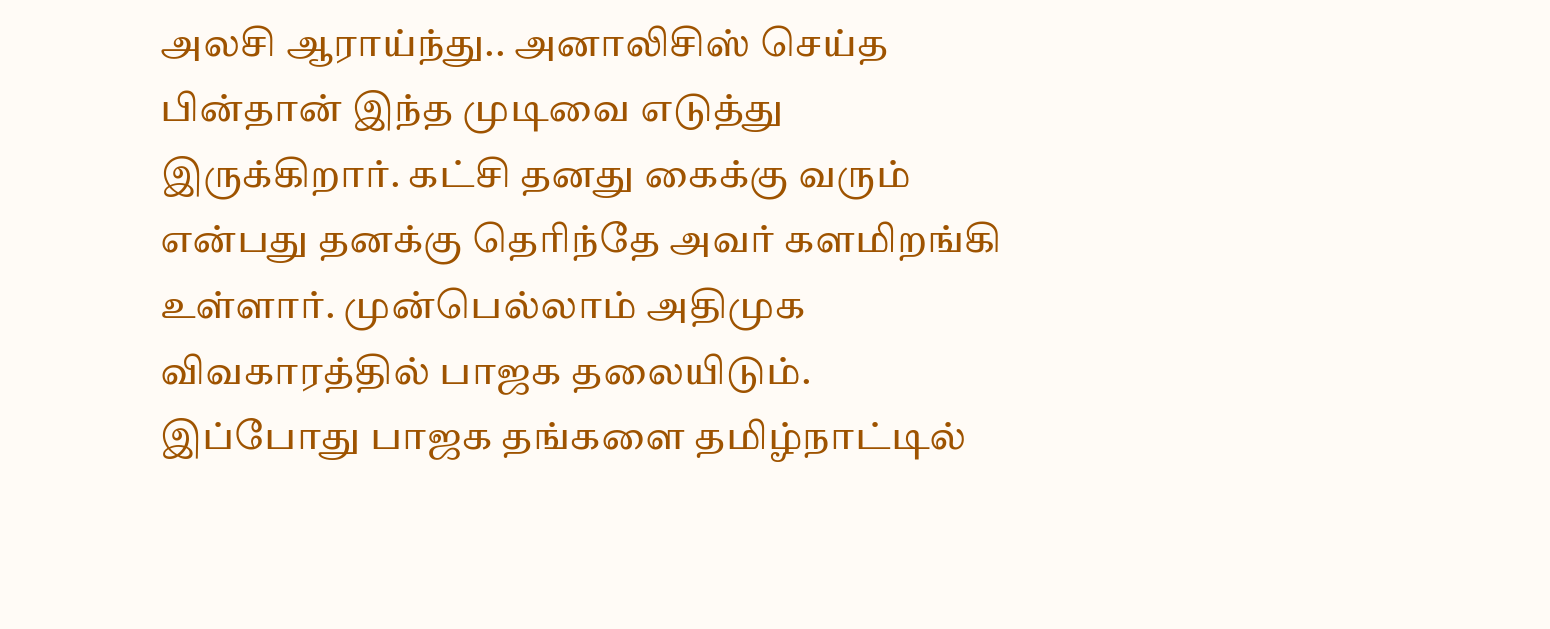அலசி ஆராய்ந்து.. அனாலிசிஸ் செய்த பின்தான் இந்த முடிவை எடுத்து இருக்கிறார். கட்சி தனது கைக்கு வரும் என்பது தனக்கு தெரிந்தே அவர் களமிறங்கி உள்ளார். முன்பெல்லாம் அதிமுக விவகாரத்தில் பாஜக தலையிடும். இப்போது பாஜக தங்களை தமிழ்நாட்டில்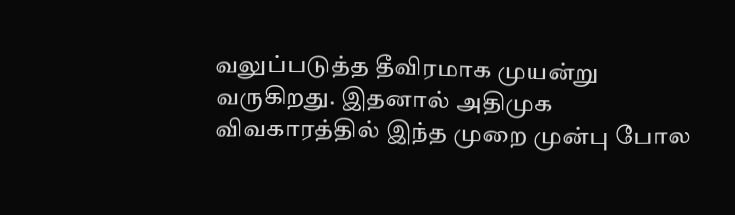வலுப்படுத்த தீவிரமாக முயன்று வருகிறது. இதனால் அதிமுக விவகாரத்தில் இந்த முறை முன்பு போல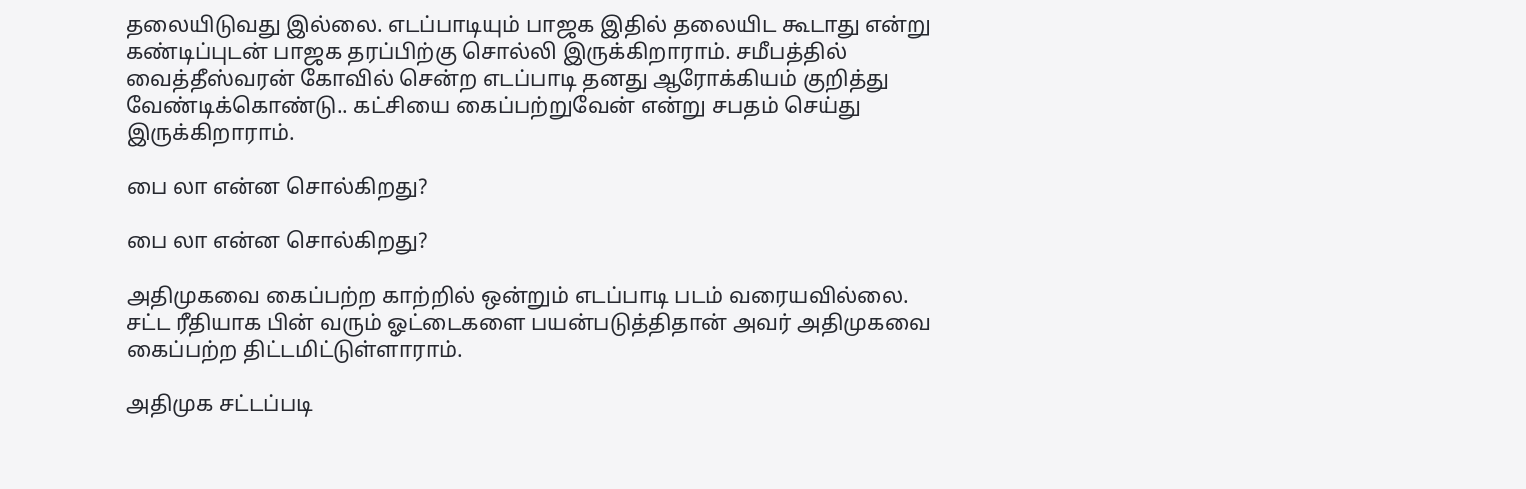தலையிடுவது இல்லை. எடப்பாடியும் பாஜக இதில் தலையிட கூடாது என்று கண்டிப்புடன் பாஜக தரப்பிற்கு சொல்லி இருக்கிறாராம். சமீபத்தில் வைத்தீஸ்வரன் கோவில் சென்ற எடப்பாடி தனது ஆரோக்கியம் குறித்து வேண்டிக்கொண்டு.. கட்சியை கைப்பற்றுவேன் என்று சபதம் செய்து இருக்கிறாராம்.

பை லா என்ன சொல்கிறது?

பை லா என்ன சொல்கிறது?

அதிமுகவை கைப்பற்ற காற்றில் ஒன்றும் எடப்பாடி படம் வரையவில்லை. சட்ட ரீதியாக பின் வரும் ஓட்டைகளை பயன்படுத்திதான் அவர் அதிமுகவை கைப்பற்ற திட்டமிட்டுள்ளாராம்.

அதிமுக சட்டப்படி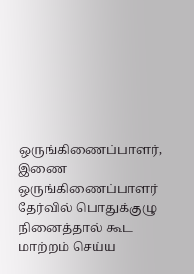ஒருங்கிணைப்பாளர், இணை ஒருங்கிணைப்பாளர் தேர்வில் பொதுக்குழு நினைத்தால் கூட மாற்றம் செய்ய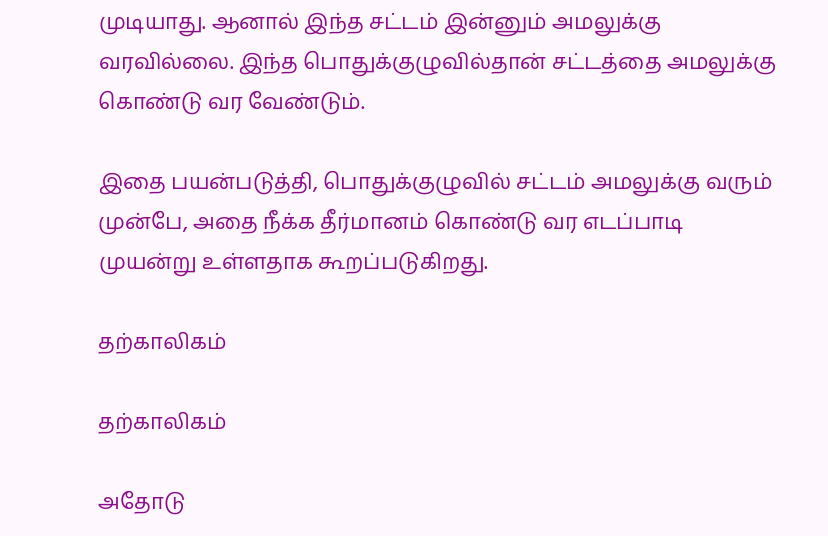முடியாது. ஆனால் இந்த சட்டம் இன்னும் அமலுக்கு வரவில்லை. இந்த பொதுக்குழுவில்தான் சட்டத்தை அமலுக்கு கொண்டு வர வேண்டும்.

இதை பயன்படுத்தி, பொதுக்குழுவில் சட்டம் அமலுக்கு வரும் முன்பே, அதை நீக்க தீர்மானம் கொண்டு வர எடப்பாடி முயன்று உள்ளதாக கூறப்படுகிறது.

தற்காலிகம்

தற்காலிகம்

அதோடு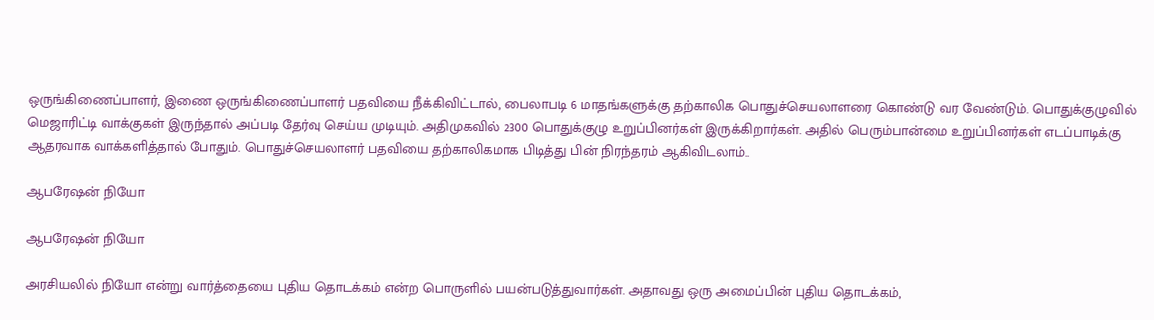ஒருங்கிணைப்பாளர், இணை ஒருங்கிணைப்பாளர் பதவியை நீக்கிவிட்டால், பைலாபடி 6 மாதங்களுக்கு தற்காலிக பொதுச்செயலாளரை கொண்டு வர வேண்டும். பொதுக்குழுவில் மெஜாரிட்டி வாக்குகள் இருந்தால் அப்படி தேர்வு செய்ய முடியும். அதிமுகவில் 2300 பொதுக்குழு உறுப்பினர்கள் இருக்கிறார்கள். அதில் பெரும்பான்மை உறுப்பினர்கள் எடப்பாடிக்கு ஆதரவாக வாக்களித்தால் போதும். பொதுச்செயலாளர் பதவியை தற்காலிகமாக பிடித்து பின் நிரந்தரம் ஆகிவிடலாம்..

ஆபரேஷன் நியோ

ஆபரேஷன் நியோ

அரசியலில் நியோ என்று வார்த்தையை புதிய தொடக்கம் என்ற பொருளில் பயன்படுத்துவார்கள். அதாவது ஒரு அமைப்பின் புதிய தொடக்கம்,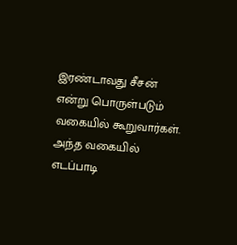இரண்டாவது சீசன் என்று பொருள்படும் வகையில் கூறுவார்கள். அந்த வகையில் எடப்பாடி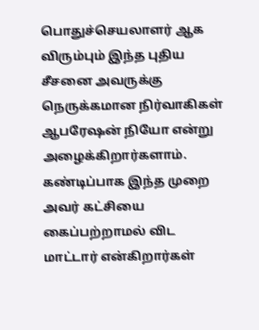பொதுச்செயலாளர் ஆக விரும்பும் இந்த புதிய சீசனை அவருக்கு நெருக்கமான நிர்வாகிகள் ஆபரேஷன் நியோ என்று அழைக்கிறார்களாம். கண்டிப்பாக இந்த முறை அவர் கட்சியை கைப்பற்றாமல் விட மாட்டார் என்கிறார்கள்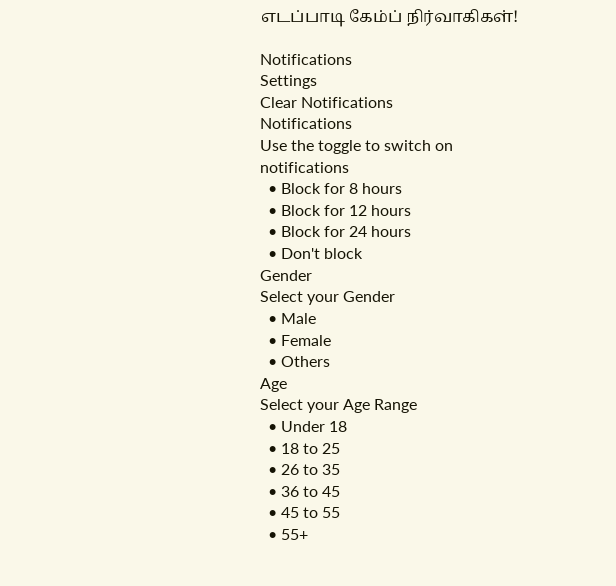எடப்பாடி கேம்ப் நிர்வாகிகள்!

Notifications
Settings
Clear Notifications
Notifications
Use the toggle to switch on notifications
  • Block for 8 hours
  • Block for 12 hours
  • Block for 24 hours
  • Don't block
Gender
Select your Gender
  • Male
  • Female
  • Others
Age
Select your Age Range
  • Under 18
  • 18 to 25
  • 26 to 35
  • 36 to 45
  • 45 to 55
  • 55+